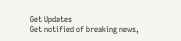Get Updates
Get notified of breaking news,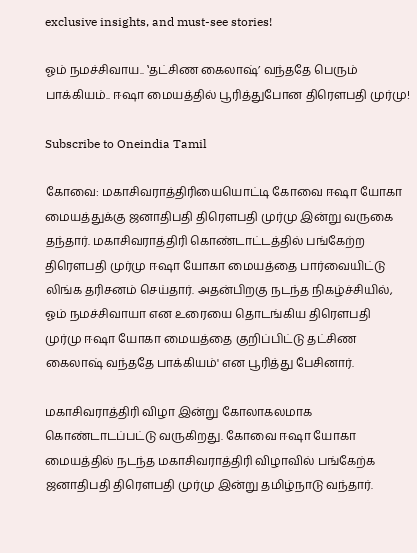exclusive insights, and must-see stories!

ஓம் நமச்சிவாய.. ‛தட்சிண கைலாஷ்’ வந்ததே பெரும் பாக்கியம்.. ஈஷா மையத்தில் பூரித்துபோன திரெளபதி முர்மு!

Subscribe to Oneindia Tamil

கோவை: மகாசிவராத்திரியையொட்டி கோவை ஈஷா யோகா மையத்துக்கு ஜனாதிபதி திரெளபதி முர்மு இன்று வருகை தந்தார். மகாசிவராத்திரி கொண்டாட்டத்தில் பங்கேற்ற திரெளபதி முர்மு ஈஷா யோகா மையத்தை பார்வையிட்டு லிங்க தரிசனம் செய்தார். அதன்பிறகு நடந்த நிகழ்ச்சியில், ஓம் நமச்சிவாயா என உரையை தொடங்கிய திரெளபதி முர்மு ஈஷா யோகா மையத்தை குறிப்பிட்டு தட்சிண கைலாஷ் வந்ததே பாக்கியம்' என பூரித்து பேசினார்.

மகாசிவராத்திரி விழா இன்று கோலாகலமாக கொண்டாடப்பட்டு வருகிறது. கோவை ஈஷா யோகா மையத்தில் நடந்த மகாசிவராத்திரி விழாவில் பங்கேற்க ஜனாதிபதி திரெளபதி முர்மு இன்று தமிழ்நாடு வந்தார்.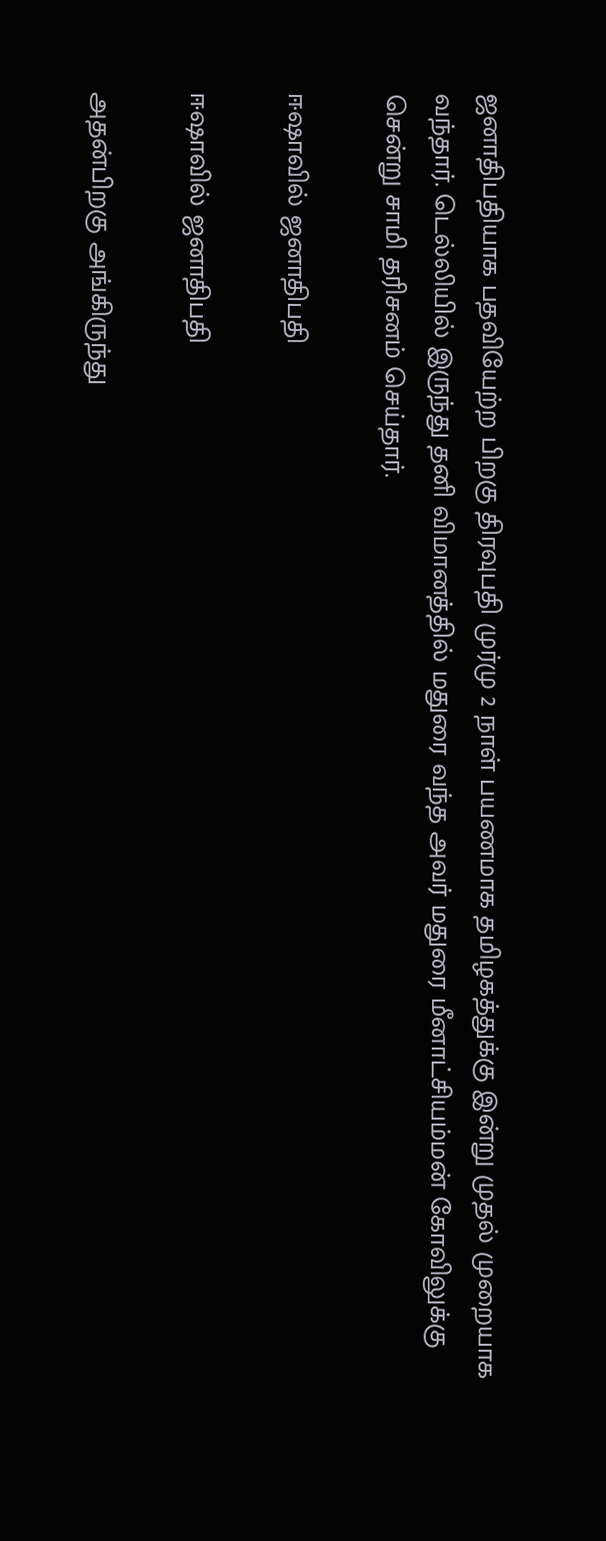ஜனாதிபதியாக பதவியேற்ற பிறகு திரவுபதி முர்மு 2 நாள் பயணமாக தமிழகத்துக்கு இன்று முதல் முறையாக வந்தார். டெல்லியில் இருந்து தனி விமானத்தில் மதுரை வந்த அவர் மதுரை மீனாட்சியம்மன் கோவிலுக்கு சென்று சாமி தரிசனம் செய்தார்.

ஈஷாவில் ஜனாதிபதி

ஈஷாவில் ஜனாதிபதி

அதன்பிறகு அங்கிருந்து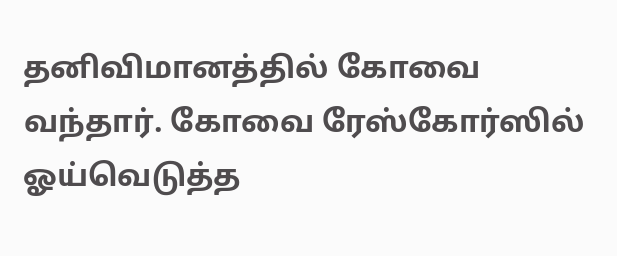தனிவிமானத்தில் கோவை வந்தார். கோவை ரேஸ்கோர்ஸில் ஓய்வெடுத்த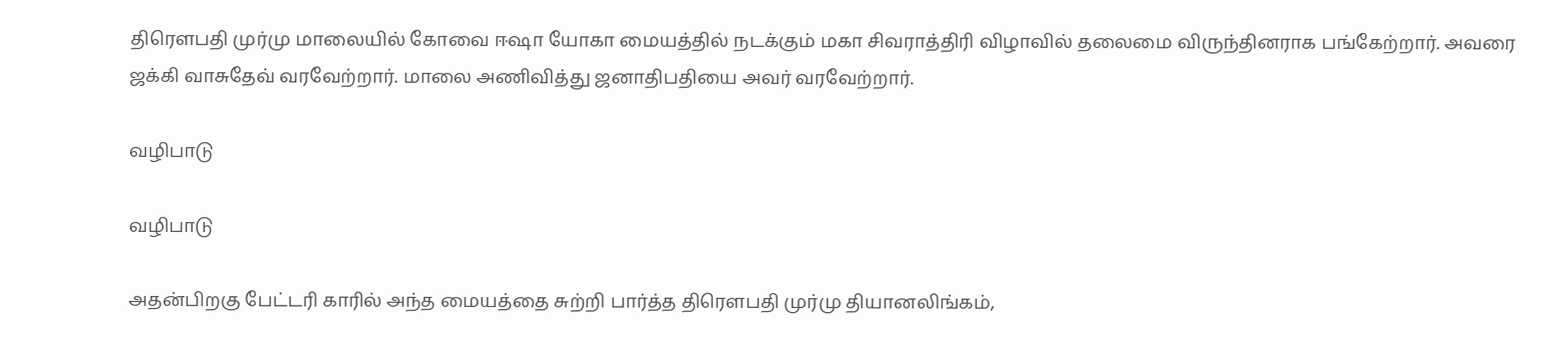திரெளபதி முர்மு மாலையில் கோவை ஈஷா யோகா மையத்தில் நடக்கும் மகா சிவராத்திரி விழாவில் தலைமை விருந்தினராக பங்கேற்றார். அவரை ஜக்கி வாசுதேவ் வரவேற்றார். மாலை அணிவித்து ஜனாதிபதியை அவர் வரவேற்றார்.

வழிபாடு

வழிபாடு

அதன்பிறகு பேட்டரி காரில் அந்த மையத்தை சுற்றி பார்த்த திரெளபதி முர்மு தியானலிங்கம்,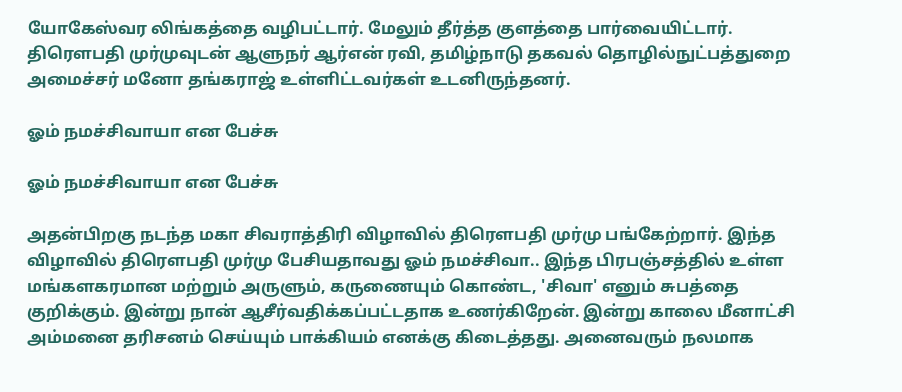யோகேஸ்வர லிங்கத்தை வழிபட்டார். மேலும் தீர்த்த குளத்தை பார்வையிட்டார். திரெளபதி முர்முவுடன் ஆளுநர் ஆர்என் ரவி, தமிழ்நாடு தகவல் தொழில்நுட்பத்துறை அமைச்சர் மனோ தங்கராஜ் உள்ளிட்டவர்கள் உடனிருந்தனர்.

ஓம் நமச்சிவாயா என பேச்சு

ஓம் நமச்சிவாயா என பேச்சு

அதன்பிறகு நடந்த மகா சிவராத்திரி விழாவில் திரெளபதி முர்மு பங்கேற்றார். இந்த விழாவில் திரெளபதி முர்மு பேசியதாவது ஓம் நமச்சிவா.. இந்த பிரபஞ்சத்தில் உள்ள மங்களகரமான மற்றும் அருளும், கருணையும் கொண்ட, 'சிவா' எனும் சுபத்தை குறிக்கும். இன்று நான் ஆசீர்வதிக்கப்பட்டதாக உணர்கிறேன். இன்று காலை மீனாட்சி அம்மனை தரிசனம் செய்யும் பாக்கியம் எனக்கு கிடைத்தது. அனைவரும் நலமாக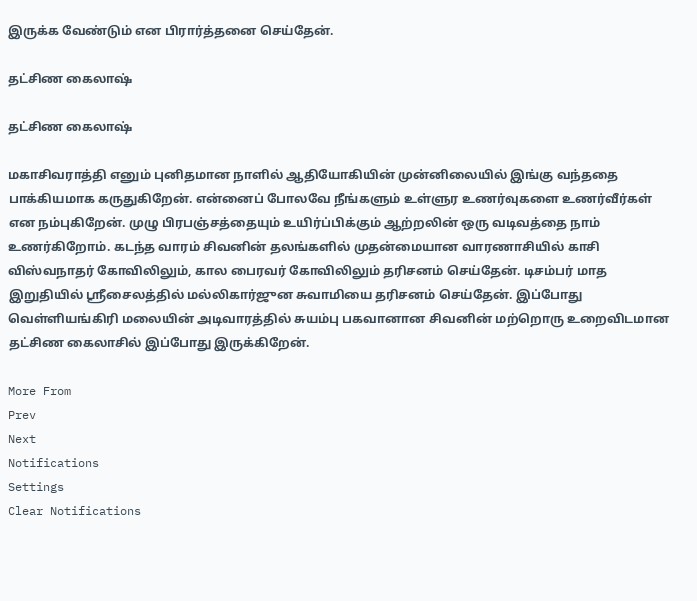இருக்க வேண்டும் என பிரார்த்தனை செய்தேன்.

தட்சிண கைலாஷ்

தட்சிண கைலாஷ்

மகாசிவராத்தி எனும் புனிதமான நாளில் ஆதியோகியின் முன்னிலையில் இங்கு வந்ததை பாக்கியமாக கருதுகிறேன். என்னைப் போலவே நீங்களும் உள்ளுர உணர்வுகளை உணர்வீர்கள் என நம்புகிறேன். முழு பிரபஞ்சத்தையும் உயிர்ப்பிக்கும் ஆற்றலின் ஒரு வடிவத்தை நாம் உணர்கிறோம். கடந்த வாரம் சிவனின் தலங்களில் முதன்மையான வாரணாசியில் காசி விஸ்வநாதர் கோவிலிலும், கால பைரவர் கோவிலிலும் தரிசனம் செய்தேன். டிசம்பர் மாத இறுதியில் ஸ்ரீசைலத்தில் மல்லிகார்ஜுன சுவாமியை தரிசனம் செய்தேன். இப்போது வெள்ளியங்கிரி மலையின் அடிவாரத்தில் சுயம்பு பகவானான சிவனின் மற்றொரு உறைவிடமான தட்சிண கைலாசில் இப்போது இருக்கிறேன்.

More From
Prev
Next
Notifications
Settings
Clear Notifications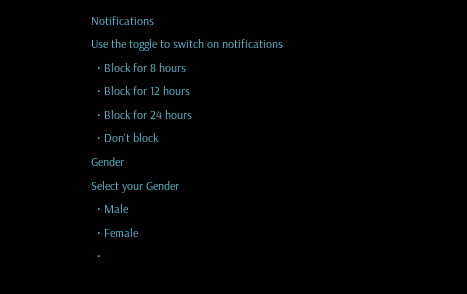Notifications
Use the toggle to switch on notifications
  • Block for 8 hours
  • Block for 12 hours
  • Block for 24 hours
  • Don't block
Gender
Select your Gender
  • Male
  • Female
  •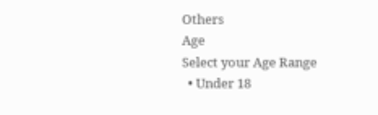Others
Age
Select your Age Range
  • Under 18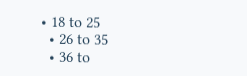• 18 to 25
  • 26 to 35
  • 36 to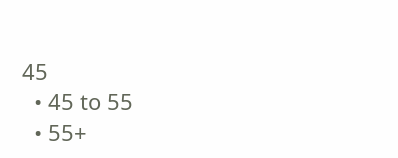45
  • 45 to 55
  • 55+